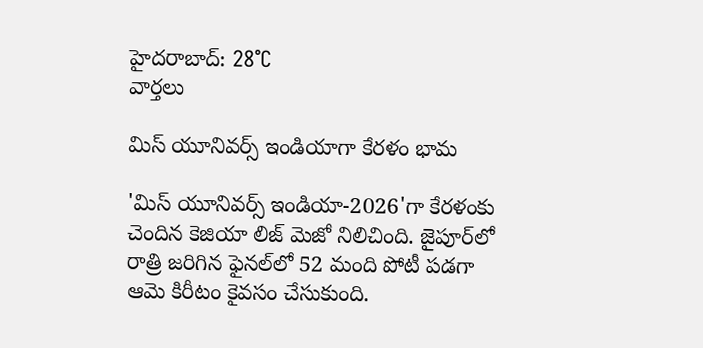హైదరాబాద్: 28°C
వార్తలు

మిస్ యూనివర్స్ ఇండియాగా కేరళం భామ

'మిస్ యూనివర్స్ ఇండియా-2026'గా కేరళంకు చెందిన కెజియా లిజ్ మెజో నిలిచింది. జైపూర్‌‌‌లో రాత్రి జరిగిన ఫైనల్‌లో 52 మంది పోటీ పడగా ఆమె కిరీటం కైవసం చేసుకుంది.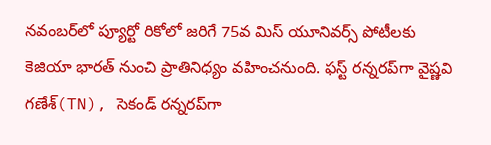నవంబర్‌లో ప్యూర్టో రికోలో జరిగే 75వ మిస్ యూనివర్స్ పోటీలకు కెజియా భారత్ నుంచి ప్రాతినిధ్యం వహించనుంది. ఫస్ట్ రన్నరప్‌గా వైష్ణవి గణేశ్(TN), సెకండ్ రన్నరప్‌గా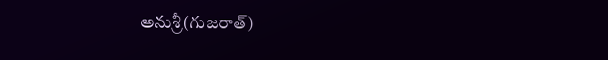అనుశ్రీ(గుజరాత్)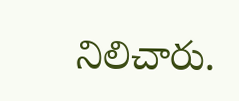నిలిచారు.